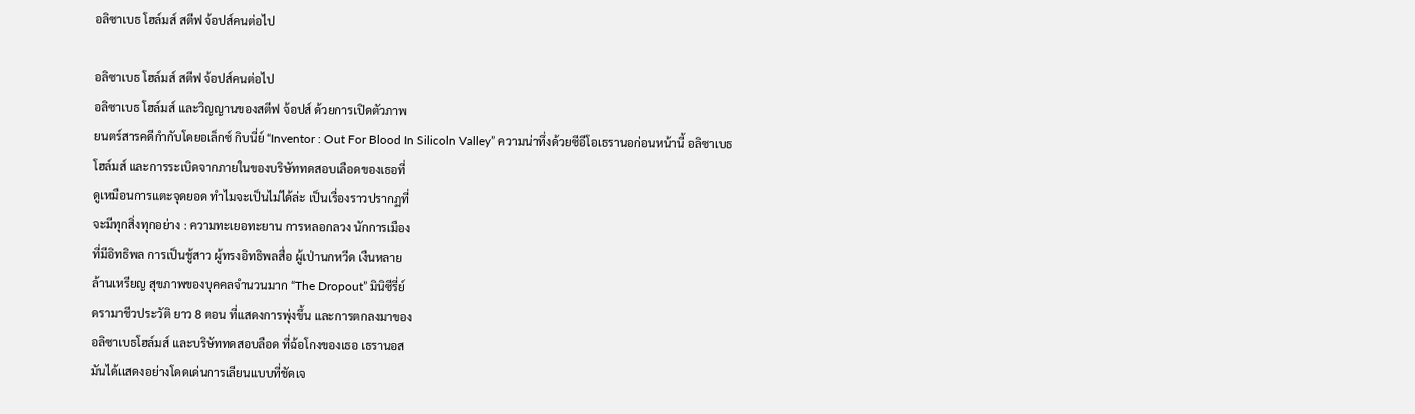อลิซาเบธ โฮล์มส์ สตีฟ จ้อปส์คนต่อไป

อลิซาเบธ โฮล์มส์ สตีฟ จ้อปส์คนต่อไป
อลิซาเบธ โฮล์มส์ และวิญญานของสตีฟ จ้อปส์ ด้วยการเปิดตัวภาพ
ยนตร์สารคดีกำกับโดยอเล็กซ์ กิบนี่ย์ “Inventor : Out For Blood In Silicoln Valley” ความน่าทึ่งด้วยซีอีโอเธรานอก่อนหน้านี้ อลิซาเบธ
โฮล์มส์ และการระเบิดจากภายในของบริษัททดสอบเลือดของเธอที่
ดูเหมือนการแตะจุดยอด ทำไมจะเป็นไม่ได้ล่ะ เป็นเรื่องราวปรากฏที่
จะมีทุกสิ่งทุกอย่าง : ความทะเยอทะยาน การหลอกลวง นักการเมือง
ที่มีอิทธิพล การเป็นชู้สาว ผู้ทรงอิทธิพลสื่อ ผู้เป่านกหวีด เงืนหลาย
ล้านเหรียญ สุขภาพของบุคคลจำนวนมาก “The Dropout” มินิซีรี่ย์
ดรามาชีวประวัติ ยาว 8 ตอน ที่แสดงการพุ่งขึ้น และการตกลงมาของ
อลิซาเบธโฮล์มส์ และบริษัททดสอบลือด ที่ฉ้อโกงของเธอ เธรานอส
มันได้เเสดงอย่างโดดเด่นการเลียนแบบที่ชัดเจ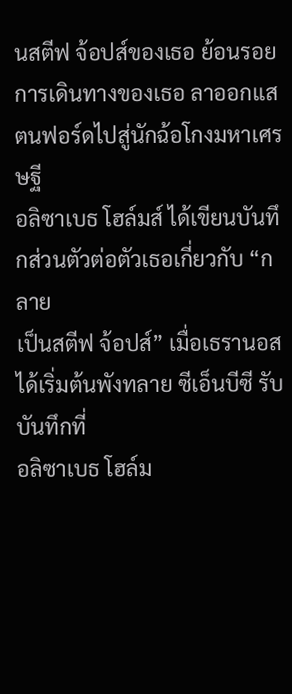นสตีฟ จ้อปส์ของเธอ ย้อนรอยการเดินทางของเธอ ลาออกแสตนฟอร์ดไปสู่นักฉ้อโกงมหาเศรษฐี
อลิซาเบธ โฮล์มส์ ได้เขียนบันทึกส่วนตัวต่อตัวเธอเกี่ยวกับ “กลาย
เป็นสตีฟ จ้อปส์” เมื่อเธรานอสได้เริ่มต้นพังทลาย ซีเอ็นบีซี รับบันทึกที่
อลิซาเบธ โฮล์ม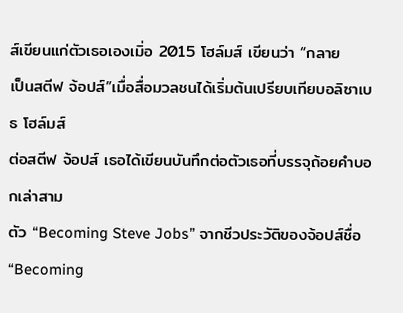ส์เขียนแก่ตัวเธอเองเมิ่อ 2015 โฮล์มส์ เขียนว่า “กลาย
เป็นสตีฟ จ้อปส์”เมื่อสื่อมวลชนได้เริ่มต้นเปรียบเทียบอลิซาเบธ โฮล์มส์
ต่อสตีฟ จ้อปส์ เธอได้เขียนบันทึกต่อตัวเธอที่บรรจุถ้อยคำบอกเล่าสาม
ตัว “Becoming Steve Jobs” จากชีวประวัติของจ้อปส์ชื่อ “Becoming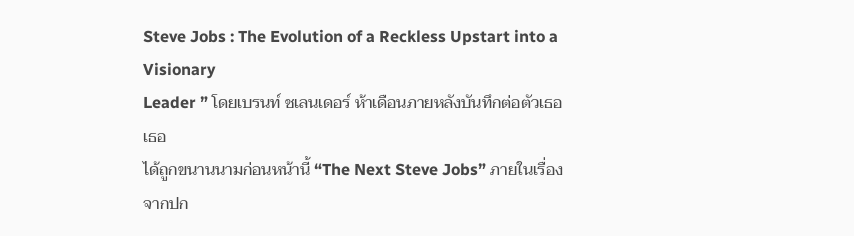Steve Jobs : The Evolution of a Reckless Upstart into a Visionary
Leader ” โดยเบรนท์ ชเลนเดอร์ ห้าเดือนภายหลังบันทึกต่อตัวเธอ เธอ
ได้ถูกขนานนามก่อนหน้านี้ “The Next Steve Jobs” ภายในเรื่องจากปก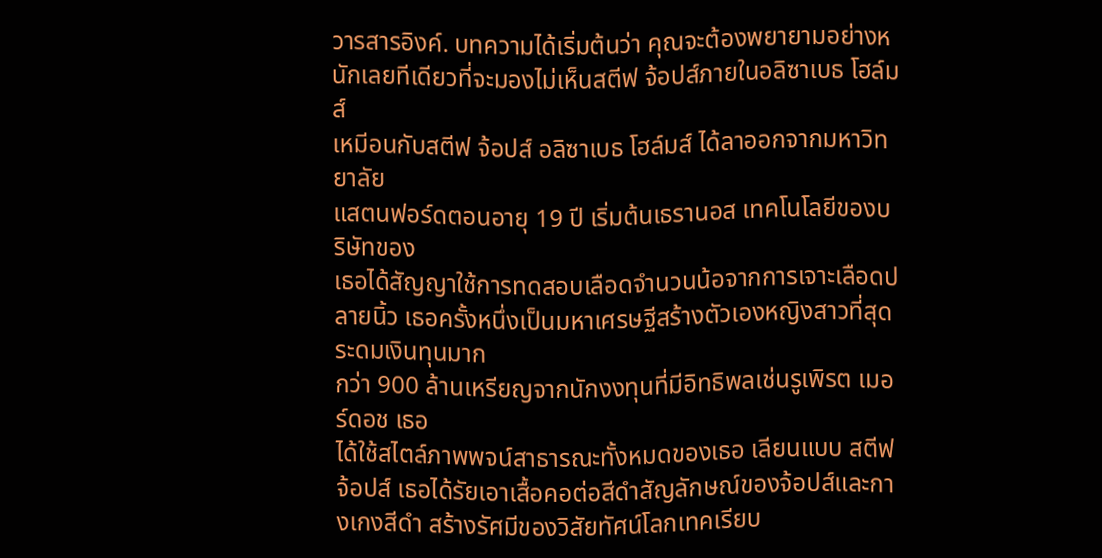วารสารอิงค์. บทความได้เริ่มต้นว่า คุณจะต้องพยายามอย่างหนักเลยทีเดียวที่จะมองไม่เห็นสตีฟ จ้อปส์ภายในอลิซาเบธ โฮล์มส์
เหมีอนกับสตีฟ จ้อปส์ อลิซาเบธ โฮล์มส์ ได้ลาออกจากมหาวิทยาลัย
แสตนฟอร์ดตอนอายุ 19 ปี เริ่มต้นเธรานอส เทคโนโลยีของบริษัทของ
เธอได้สัญญาใช้การทดสอบเลือดจำนวนน้อจากการเจาะเลือดปลายนิ้ว เธอครั้งหนึ่งเป็นมหาเศรษฐีสร้างตัวเองหญิงสาวที่สุด ระดมเงินทุนมาก
กว่า 900 ล้านเหรียญจากนักงงทุนที่มีอิทธิพลเช่นรูเพิรต เมอร์ดอช เธอ
ได้ใช้สไตล์ภาพพจน์สาธารณะทั้งหมดของเธอ เลียนแบบ สตีฟ จ้อปส์ เธอได้รัยเอาเสื้อคอต่อสีดำสัญลักษณ์ของจ้อปส์และกางเกงสีดำ สร้างรัศมีของวิสัยทัศน์โลกเทคเรียบ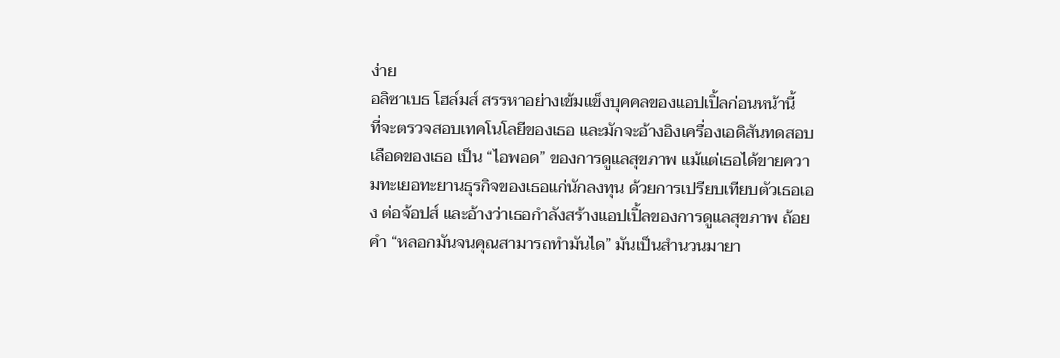ง่าย
อลิซาเบธ โฮล์มส์ สรรหาอย่างเข้มแข็งบุคคลของแอปเปิ้ลก่อนหน้านี้
ที่จะตรวจสอบเทคโนโลยีของเธอ และมักจะอ้างอิงเครื่องเอดิสันทดสอบเลือดของเธอ เป็น “ไอพอด” ของการดูแลสุขภาพ แม้แต่เธอได้ขายความทะเยอทะยานธุรกิจของเธอแก่นักลงทุน ด้วยการเปรียบเทียบตัวเธอเอง ต่อจ้อปส์ และอ้างว่าเธอกำลังสร้างแอปเปิ้ลของการดูแลสุขภาพ ถ้อยคำ “หลอกมันจนคุณสามารถทำมันได” มันเป็นสำนวนมายา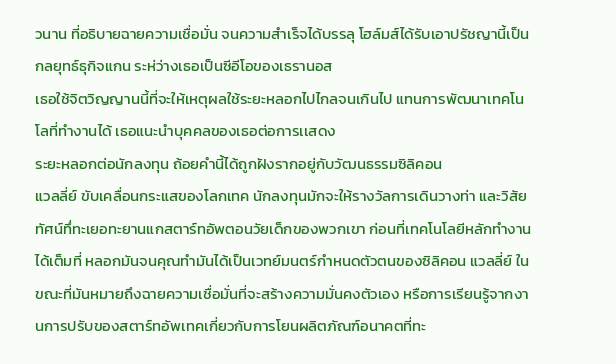วนาน ที่อธิบายฉายความเชื่อมั่น จนความสำเร็จได้บรรลุ โฮล์มส์ได้รับเอาปรัชญานี้เป็นกลยุทธ์ธุกิจแกน ระห่ว่างเธอเป็นซีอีโอของเธรานอส
เธอใช้จิตวิญญานนี้ที่จะให้เหตุผลใช้ระยะหลอกไปไกลจนเกินไป แทนการพัฒนาเทคโนโลที่ทำงานได้ เธอแนะนำบุคคลของเธอต่อการเเสดง
ระยะหลอกต่อนักลงทุน ถ้อยคำนี้ได้ถูกฝังรากอยู่กับวัฒนธรรมซิลิคอน
แวลลี่ย์ ขับเคลื่อนกระแสของโลกเทค นักลงทุนมักจะให้รางวัลการเดินวางท่า และวิสัยทัศน์ทึ่ทะเยอทะยานแกสตาร์ทอัพตอนวัยเด็กของพวกเขา ก่อนที่เทคโนโลยีหลักทำงานได้เต็มที่ หลอกมันจนคุณทำมันได้เป็นเวทย์มนตร์กำหนดตัวตนของซิลิคอน แวลลี่ย์ ในขณะที่มันหมายถึงฉายความเชื่อมั่นที่จะสร้างความมั่นคงตัวเอง หรือการเรียนรู้จากงานการปรับของสตาร์ทอัพเทคเกี่ยวกับการโยนผลิตภัณฑ์อนาคตที่ทะ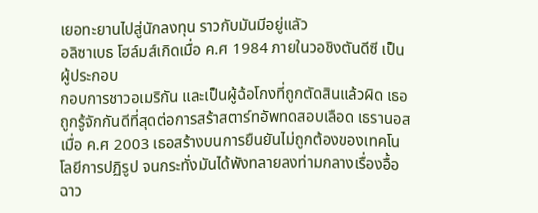เยอทะยานไปสู่นักลงทุน ราวกับมันมีอยู่แลัว
อลิซาเบธ โฮล์มส์เกิดเมื่อ ค.ศ 1984 ภายในวอชิงตันดีซี เป็นผู้ประกอบ
กอบการชาวอเมริกัน และเป็นผู้ฉ้อโกงที่ถูกตัดสินแล้วผิด เธอถูกรู้จักกันดีที่สุดต่อการสร้าสตาร์ทอัพทดสอบเลือด เธรานอส เมื่อ ค.ศ 2003 เธอสร้างบนการยืนยันไม่ถูกต้องของเทคโนโลยีการปฏิรูป จนกระทั่งมันได้พังทลายลงท่ามกลางเรื่องอื้อฉาว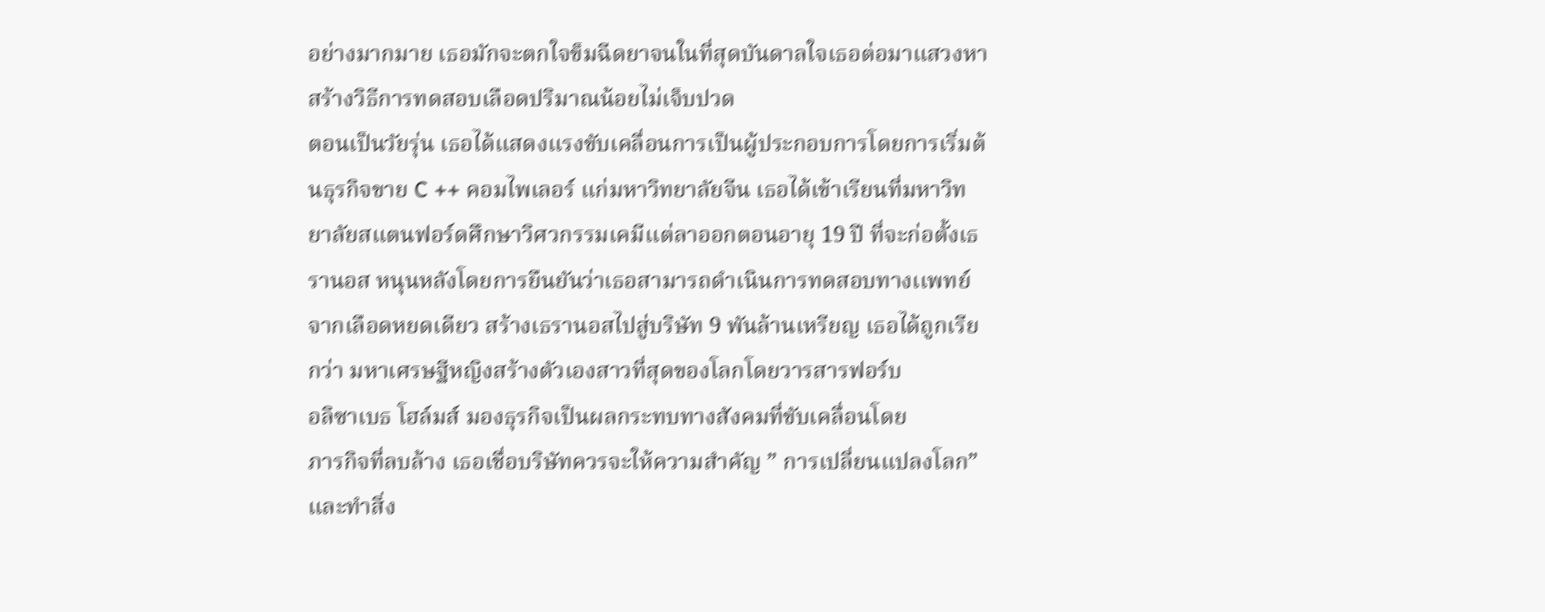อย่างมากมาย เธอมักจะตกใจข็มฉีดยาจนในที่สุดบันดาลใจเธอต่อมาแสวงหาสร้างวิธีการทดสอบเลือดปริมาณน้อยไม่เจ็บปวด
ตอนเป็นวัยรุ่น เธอได้แสดงแรงขับเคลื่อนการเป็นผู้ประกอบการโดยการเริ่มต้นธุรกิจขาย C ++ คอมไพเลอร์ แก่มหาวิทยาลัยจีน เธอได้เข้าเรียนที่มหาวิทยาลัยสแตนฟอร์ดศึกษาวิศวกรรมเคมีเเต่ลาออกตอนอายุ 19 ปี ที่จะก่อตั้งเธรานอส หนุนหลังโดยการยืนยันว่าเธอสามารถดำเนินการทดสอบทางเเพทย์จากเลือดหยดเดียว สร้างเธรานอสไปสู่บริษัท 9 พันล้านเหรียญ เธอได้ถูกเรียกว่า มหาเศรษฐีหญิงสร้างตัวเองสาวที่สุดของโลกโดยวารสารฟอร์บ
อลิซาเบธ โฮล์มส์ มองธุรกิจเป็นผลกระทบทางสังคมที่ขับเคลื่อนโดย
ภารกิจที่ลบล้าง เธอเชื่อบริษัทควรจะให้ความสำคัญ ” การเปลี่ยนแปลงโลก” และทำสิ่ง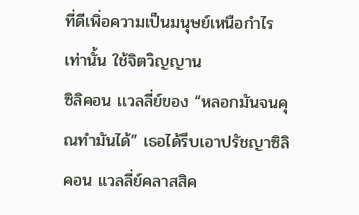ที่ดีเพิ่อความเป็นมนุษย์เหนือกำไรเท่านั้น ใช้จิตวิญญาน
ซิลิคอน เเวลลี่ย์ของ “หลอกมันจนคุณทำมันได้” เธอได้รีบเอาปรัชญาซิลิคอน แวลลี่ย์คลาสสิค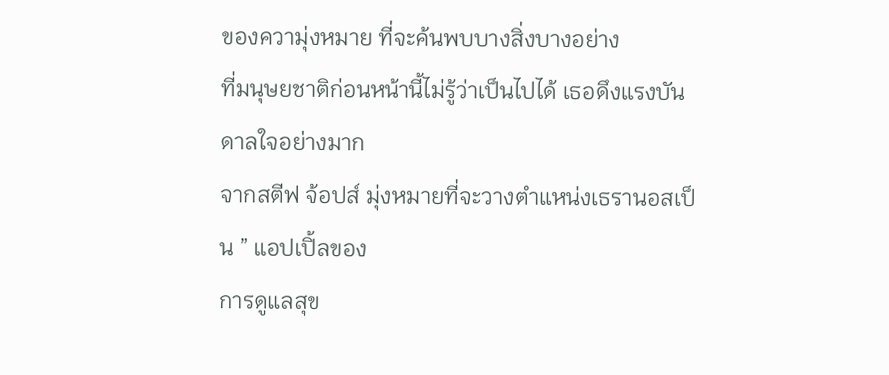ของความุ่งหมาย ที่จะค้นพบบางสิ่งบางอย่าง
ที่มนุษยชาติก่อนหน้านี้ไม่รู้ว่าเป็นไปได้ เธอดึงแรงบันดาลใจอย่างมาก
จากสตีฟ จ้อปส์ มุ่งหมายที่จะวางตำแหน่งเธรานอสเป็น ” แอปเปิ้ลของ
การดูแลสุข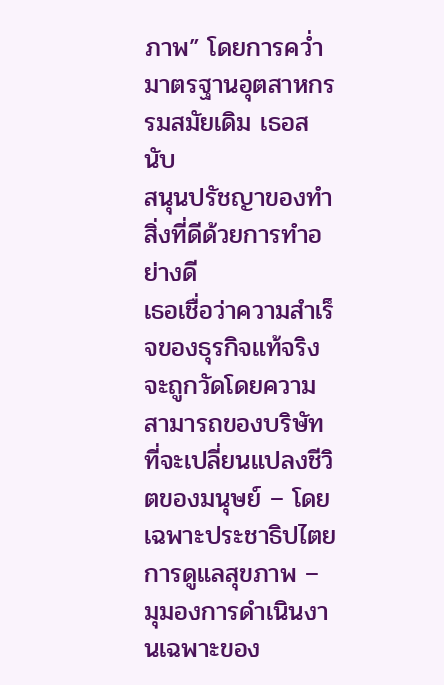ภาพ” โดยการคว่ำมาตรฐานอุตสาหกรรมสมัยเดิม เธอสนับ
สนุนปรัชญาของทำสิ่งที่ดีด้วยการทำอย่างดี
เธอเชื่อว่าความสำเร็จของธุรกิจแท้จริงจะถูกวัดโดยความสามารถของบริษัทที่จะเปลี่ยนแปลงชีวิตของมนุษย์ – โดยเฉพาะประชาธิปไตยการดูแลสุขภาพ – มุมองการดำเนินงานเฉพาะของ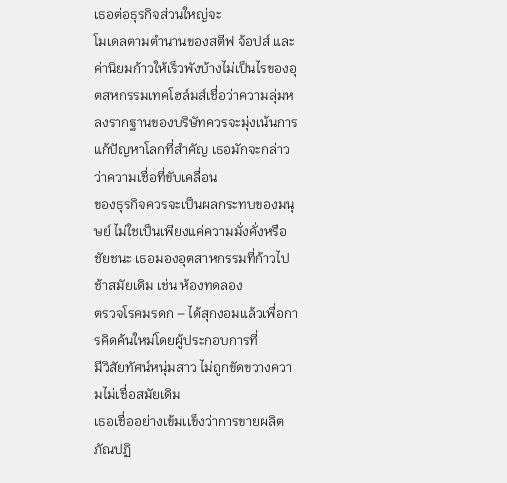เธอต่อธุรกิจส่วนใหญ่จะ
โมเดลตามตำนานของสตีฟ จ้อปส์ และค่านิยมก้าวให้เร็วพังบ้างไม่เป็นไรของอุตสหกรรมเทคโฮล์มส์เชื่อว่าความลุ่มหลงรากฐานของบริษัทควรจะมุ่งเน้นการแก้ปัญหาโลกที่สำคัญ เธอมักจะกล่าวว่าความเชื่อที่ขับเคลื่อน
ของธุรกิจควรจะเป็นผลกระทบของมนุษย์ ไม่ใชเป็นเพียงแค่ความมั่งคั่งหรือชัยชนะ เธอมองอุตสาหกรรมที่ก้าวไปช้าสมัยเดิม เช่น ห้องทดลอง
ตรวจโรคมรดก – ได้สุกงอมแล้วเพื่อการคิดค้นใหม่โดยผู้ประกอบการที่
มีวิสัยทัศน์หนุ่มสาว ไม่ถูกขัดขวางความไม่เชื่อสมัยเดิม
เธอเชื่ออย่างเข้มเเข็งว่าการขายผลิตภัณปฏิ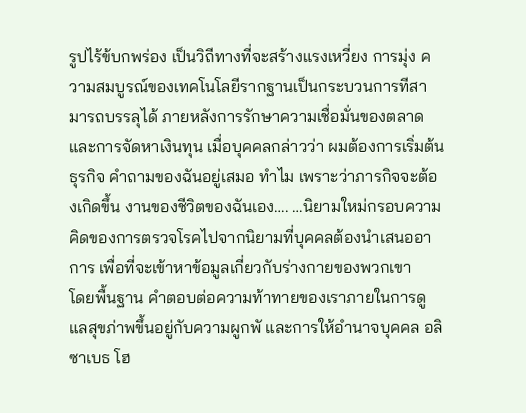รูปไร้ข้บกพร่อง เป็นวิถีทางที่จะสร้างแรงเหวี่ยง การมุ่ง ความสมบูรณ์ของเทคโนโลยีรากฐานเป็นกระบวนการทีสามารถบรรลุได้ ภายหลังการรักษาความเชื่อมั่นของตลาดและการจัดหาเงินทุน เมื่อบุคคลกล่าวว่า ผมต้องการเริ่มต้นธุรกิจ คำถามของฉันอยู่เสมอ ทำไม เพราะว่าภารกิจจะต้องเกิดขึ้น งานของชีวิตของฉันเอง…. …นิยามใหม่กรอบความคิดของการตรวจโรคไปจากนิยามที่บุคคลต้องนำเสนออาการ เพื่อที่จะเข้าหาข้อมูลเกี่ยวกับร่างกายของพวกเขา
โดยพื้นฐาน คำตอบต่อความท้าทายของเราภายในการดูแลสุขภ่าพขึ้นอยู่กับความผูกพั และการให้อำนาจบุคคล อลิซาเบธ โฮ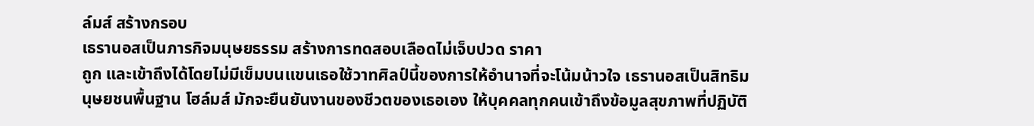ล์มส์ สร้างกรอบ
เธรานอสเป็นภารกิจมนุษยธรรม สร้างการทดสอบเลือดไม่เจ็บปวด ราคา
ถูก และเข้าถึงได้โดยไม่มีเข็มบนเเขนเธอใช้วาทศิลป์นี้ของการให้อำนาจที่จะโน้มน้าวใจ เธรานอสเป็นสิทธิมนุษยชนพื้นฐาน โฮล์มส์ มักจะยืนยันงานของชีวตของเธอเอง ให้บุคคลทุกคนเข้าถึงข้อมูลสุขภาพที่ปฏิบัติ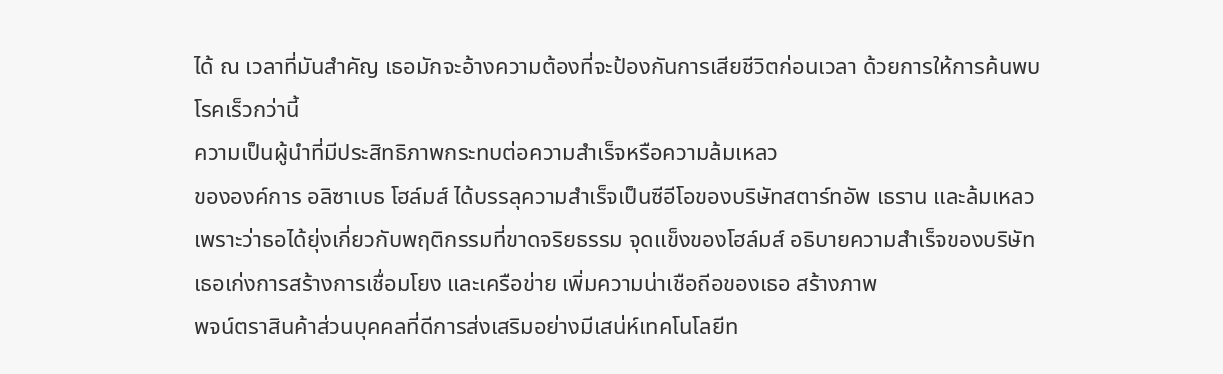ได้ ณ เวลาที่มันสำคัญ เธอมักจะอ้างความต้องที่จะป้องกันการเสียชีวิตก่อนเวลา ด้วยการให้การค้นพบโรคเร็วกว่านี้
ความเป็นผู้นำที่มีประสิทธิภาพกระทบต่อความสำเร็จหรือความล้มเหลว
ขององค์การ อลิซาเบธ โฮล์มส์ ได้บรรลุความสำเร็จเป็นซีอีโอของบริษัทสตาร์ทอัพ เธราน และล้มเหลวเพราะว่าธอได้ยุ่งเกี่ยวกับพฤติกรรมที่ขาดจริยธรรม จุดเเข็งของโฮล์มส์ อธิบายความสำเร็จของบริษัท เธอเก่งการสร้างการเชื่อมโยง และเครือข่าย เพิ่มความน่าเชือถีอของเธอ สร้างภาพ
พจน์ตราสินค้าส่วนบุคคลที่ดีการส่งเสริมอย่างมีเสน่ห์เทคโนโลยีท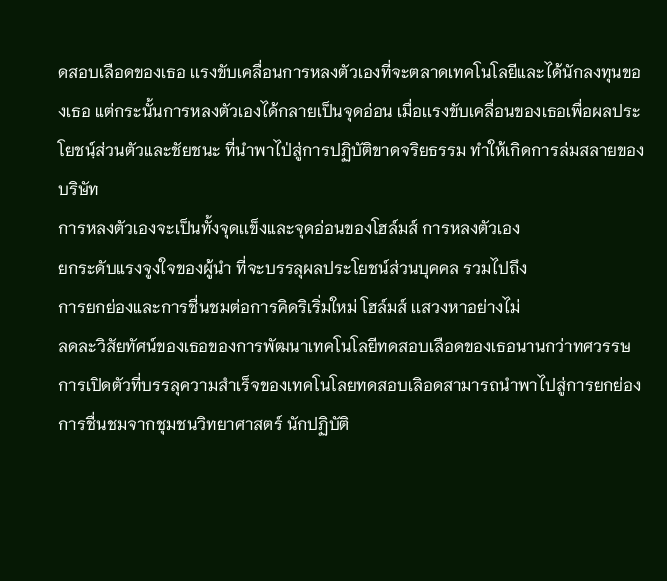ดสอบเลือดของเธอ เเรงขับเคลื่อนการหลงตัวเองที่จะตลาดเทคโนโลยีและได้นักลงทุนของเธอ แต่กระนั้นการหลงตัวเองได้กลายเป็นจุดอ่อน เมื่อเเรงขับเคลื่อนของเธอเพื่อผลประโยชนฺ์ส่วนตัวและชัยชนะ ที่นำพาไป่สู่การปฏิบัติขาดจริยธรรม ทำให้เกิดการล่มสลายของบริษัท
การหลงตัวเองจะเป็นทั้งจุดเเข็งและจุดอ่อนของโฮล์มส์ การหลงตัวเอง
ยกระดับแรงจูงใจของผู้นำ ที่จะบรรลุผลประโยชน์ส่วนบุคคล รวมไปถึง
การยกย่องและการชื่นชมต่อการคิดริเริ่มใหม่ โฮล์มส์ เเสวงหาอย่างไม่
ลดละวิสัยทัศน์ของเธอของการพัฒนาเทคโนโลยีทดสอบเลือดของเธอนานกว่าทศวรรษ การเปิดตัวที่บรรลุความสำเร็จของเทคโนโลยทดสอบเลิอดสามารถนำพาไปสู่การยกย่อง การชื่นชมจากชุมชนวิทยาศาสตร์ นักปฏิบัติ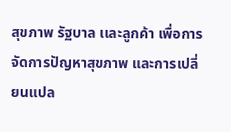สุขภาพ รัฐบาล เเละลูกค้า เพื่อการจัดการปัญหาสุขภาพ และการเปลี่ยนแปล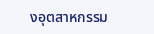งอุตสาหกรรม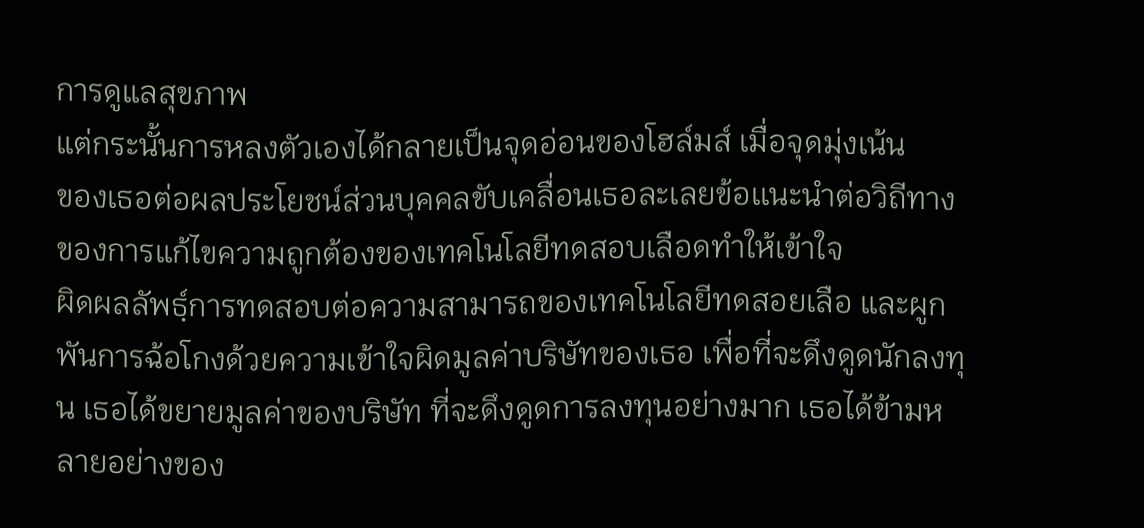การดูแลสุขภาพ
แต่กระนั้นการหลงตัวเองได้กลายเป็นจุดอ่อนของโฮล์มส์ เมื่อจุดมุ่งเน้น
ของเธอต่อผลประโยชน์ส่วนบุคคลขับเคลื่อนเธอละเลยข้อเเนะนำต่อวิถีทางของการแก้ไขความถูกต้องของเทคโนโลยีทดสอบเลือดทำให้เข้าใจ
ผิดผลลัพธฺ์การทดสอบต่อความสามารถของเทคโนโลยีทดสอยเลือ และผูกพันการฉ้อโกงด้วยความเข้าใจผิดมูลค่าบริษัทของเธอ เพื่อที่จะดึงดูดนักลงทุน เธอได้ขยายมูลค่าของบริษัท ที่จะดึงดูดการลงทุนอย่างมาก เธอได้ข้ามหลายอย่างของ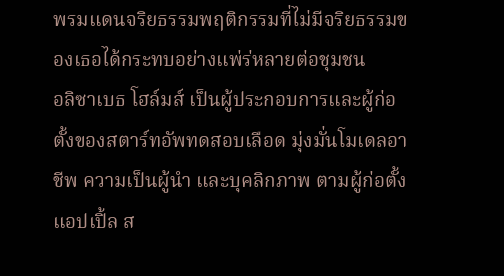พรมแดนจริยธรรมพฤติกรรมที่ไม่มีจริยธรรมของเธอได้กระทบอย่างแพ่ร่หลายต่อชุมชน
อลิซาเบธ โฮล์มส์ เป็นผู้ประกอบการและผู้ก่อตั้งของสตาร์ทอัพทดสอบเลือด มุ่งมั่นโมเดลอาชีพ ความเป็นผู้นำ และบุคลิกภาพ ตามผู้ก่อตั้งแอปเปิ้ล ส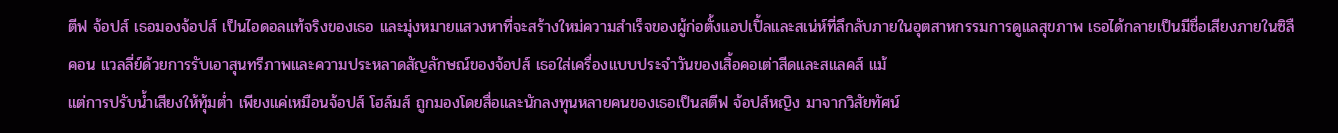ตีฟ จ้อปส์ เธอมองจ้อปส์ เป็นไอดอลแท้จริงของเธอ และมุ่งหมายแสวงหาที่จะสร้างใหม่ความสำเร็จของผู้ก่อตั้งแอปเปิ้ลและสเน่ห์ที่ลึกลับภายในอุตสาหกรรมการดูเเลสุขภาพ เธอได้กลายเป็นมีชื่อเสียงภายในซิลืคอน แวลลี่ย์ด้วยการรับเอาสุนทรีภาพและความประหลาดสัญลักษณ์ของจ้อปส์ เธอใส่เครื่องแบบประจำวันของเสิ้อคอเต่าสีดและสแลคส์ แม้
แต่การปรับน้ำเสียงให้ทุ้มต่ำ เพียงแค่เหมือนจ้อปส์ โฮล์มส์ ถูกมองโดยสื่อและนักลงทุนหลายคนของเธอเป็นสตีฟ จ้อปส์หญิง มาจากวิสัยทัศน์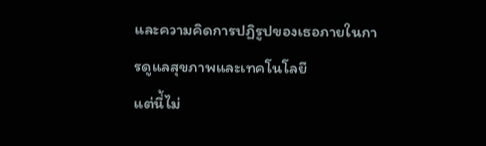และความคิดการปฏิรูปของเธอภายในการดูแลสุขภาพและเทคโนโลยี
แต่นี่้ไม่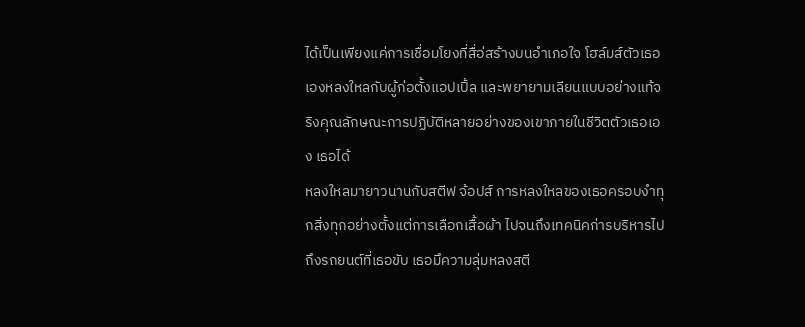ได้เป็นเพียงแค่การเชื่อมโยงที่สื่อ่สร้างบนอำเภอใจ โฮล์มส์ตัวเธอเองหลงใหลกับผู้ก่อตั้งแอปเปิ้ล และพยายามเลียนแบบอย่างแท้จริงคุณลักษณะการปฏิบัติหลายอย่างของเขาภายในชีวิตตัวเธอเอง เธอได้
หลงใหลมายาวนานกับสตีฟ จ้อปส์ การหลงใหลของเธอครอบงำทุกสิ่งทุกอย่างตั้งแต่การเลือกเสื้อผ้า ไปจนถึงเทคนิคก่ารบริหารไปถึงรถยนต์ที่เธอขับ เธอมึความลุ่มหลงสตี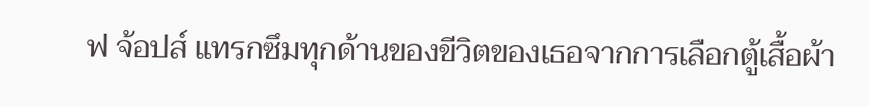ฟ จ้อปส์ แทรกซึมทุกด้านของขีวิตของเธอจากการเลือกตู้เสื้อผ้า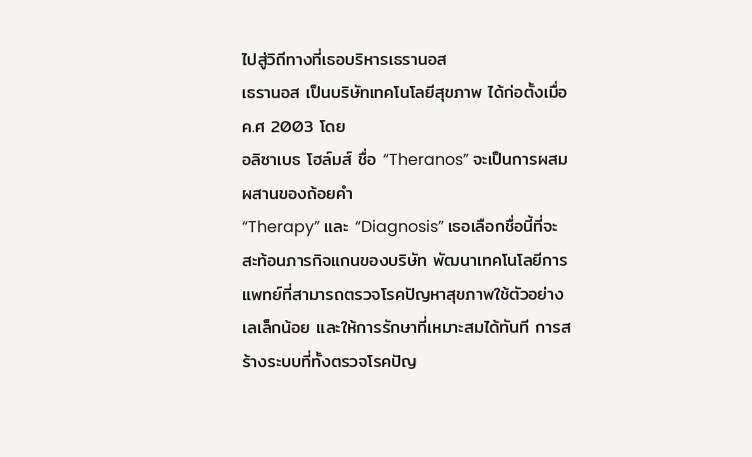ไปสู่วิถีทางที่เธอบริหารเธรานอส
เธรานอส เป็นบริษัทเทคโนโลยีสุขภาพ ได้ก่อตั้งเมื่อ ค.ศ 2003 โดย
อลิซาเบธ โฮล์มส์ ชื่อ “Theranos” จะเป็นการผสมผสานของถ้อยคำ
“Therapy” และ “Diagnosis” เธอเลือกชื่อนี้ที่จะสะท้อนภารกิจแกนของบริษัท พัฒนาเทคโนโลยีการแพทย์ที่สามารถตรวจโรคปัญหาสุขภาพใช้ตัวอย่างเลเล็กน้อย และให้การรักษาที่เหมาะสมได้ทันที การสร้างระบบที่ทั้งตรวจโรคปัญ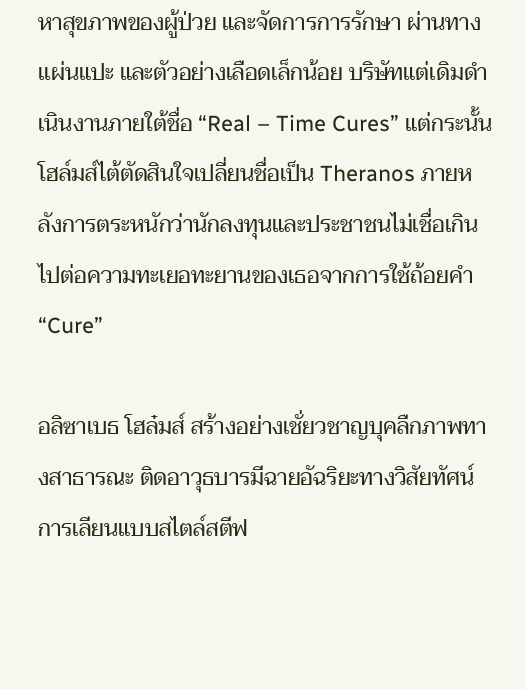หาสุขภาพของผู้ป่วย และจัดการการรักษา ผ่านทางเเผ่นแปะ และตัวอย่างเลือดเล็กน้อย บริษัทแต่เดิมดำเนินงานภายใต้ชื่อ “Real – Time Cures” แต่กระนั้นโฮล์มส์ไต้ตัดสินใจเปลี่ยนชื่อเป็น Theranos ภายหลังการตระหนักว่านักลงทุนและประชาชนไม่เชื่อเกินไปต่อความทะเยอทะยานของเธอจากการใช้ถ้อยคำ “Cure”

อลิซาเบธ โฮล๋มส์ สร้างอย่างเชั่ยวชาญบุคลืกภาพทางสาธารณะ ติดอาวุธบารมีฉายอัฉริยะทางวิสัยทัศน์ การเลียนแบบสไตล์สตีฟ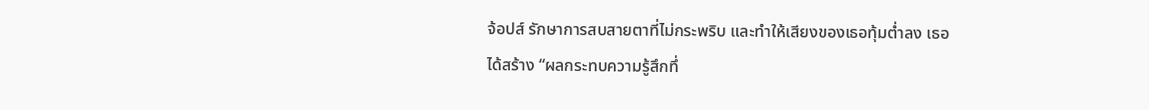จ้อปส์ รักษาการสบสายตาที่ไม่กระพริบ และทำให้เสียงของเธอทุ้มต่ำลง เธอ
ได้สร้าง “ผลกระทบความรู้สึกทึ่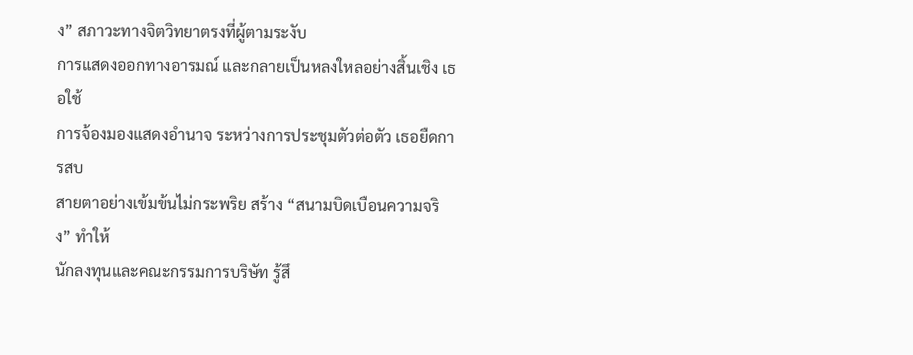ง” สภาวะทางจิตวิทยาตรงที่ผู้ตามระงับ
การแสดงออกทางอารมณ์ และกลายเป็นหลงใหลอย่างสิ้นเชิง เธอใช้
การจ้องมองแสดงอำนาจ ระหว่างการประชุมตัวต่อตัว เธอยืดการสบ
สายตาอย่างเข้มข้นไม่กระพริย สร้าง “สนามบิดเบือนความจริง” ทำให้
นักลงทุนและคณะกรรมการบริษัท รู้สึ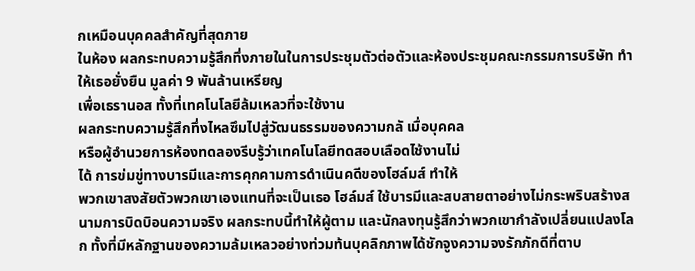กเหมือนบุคคลสำคัญที่สุดภาย
ในห้อง ผลกระทบความรู้สึกทึ่งภายในในการประชุมตัวต่อตัวและห้องประชุมคณะกรรมการบริษัท ทำให้เธอยั่งยืน มูลค่า 9 พันล้านเหรียญ
เพื่อเธรานอส ทั้งที่เทคโนโลยีล้มเหลวที่จะใช้งาน
ผลกระทบความรู้สึกทึ่งไหลซึมไปสู่วัฒนธรรมของความกลั เมื่อบุคคล
หรือผู้อำนวยการห้องทดลองรีบรู้ว่าเทคโนโลยีทดสอบเลือดไช้งานไม่
ได้ การข่มขู่ทางบารมีและการคุกคามการดำเนินคดีของโฮล์มส์ ทำให้
พวกเขาสงสัยตัวพวกเขาเองแทนที่จะเป็นเธอ โฮล์มส์ ใช้บารมีและสบสายตาอย่างไม่กระพริบสร้างสนามการบิดบิอนความจริง ผลกระทบนี้ทำให้ผู้ตาม และนักลงทุนรู้สึกว่าพวกเขากำลังเปลี่ยนแปลงโลก ทั้งที่มีหลักฐานของความล้มเหลวอย่างท่วมท้นบุคลิกภาพได้ชักจูงความจงรักภักดีที่ตาบ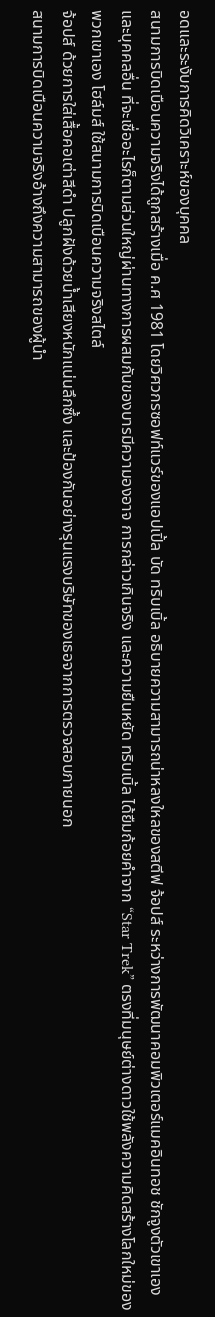อดและระงับการคิดวิเคราะห์ของบุคคล
สนามการบิดเบือนความจริงได้ถูกสร้างเมื่อ ค.ศ 1981 โดยวิศวกรซอฟท์แวร์ของแอปเปิ้ล บัด ทริบเบิ้ล อธิบายความสามารถน่าหลงใหลของสตีฟ จ้อปส์ ระหว่างการพัฒนาคอมพิวเตอร์แมคอินทอช ชักจูงตัวเขาเองและบุคคลอื่น ที่จะเชื่ออะไรก็ตามส่วนใหญ่ผ่านทางการผสมกันของบารมีความองอาจ การกล่าวเกินจริง และความยืนหยัด ทริบเบิ้ล ได้ยืมถ้อยคำจาก “Star Trek” ตรงที่มนุษย์ต่างดาวใช้พลังความคิดสร้างโลกใหม่ของพวกเขาเอง โฮล์มส์ ใช้สนามการบิดเบือนความจริงสไตล์
จ้อปส์ ด้วยการใส่เสื้อคอเต่าสีดำ ปลูกฝังด้วยน้ำเสียงหนักแน่นลึกซึ้ง และป้องกันอย่างรุนแรงบริษัทของเธอจากการตรวจสอบภายนอก
สนามการบิดเบือนความจริงอ้างถึงความสามารถของผู้นำ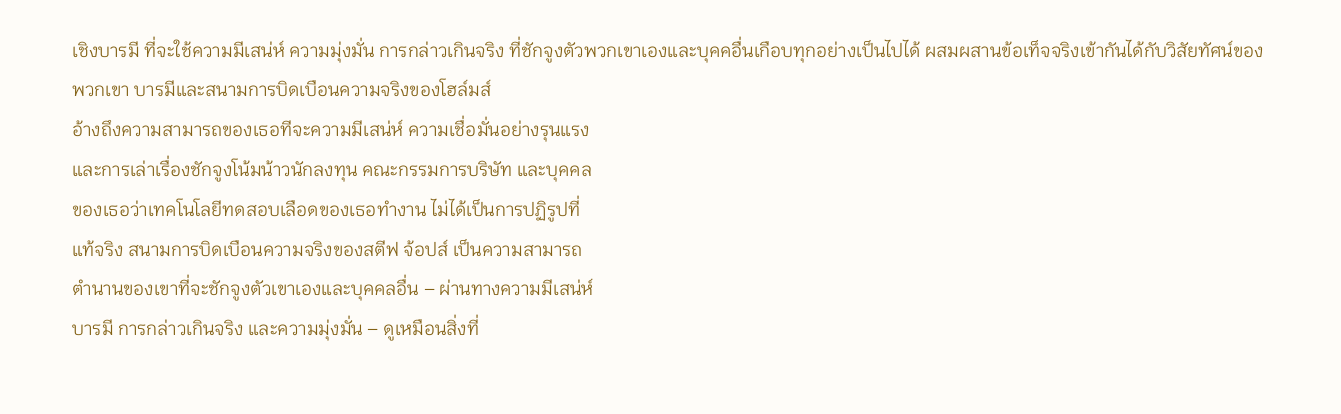เชิงบารมี ที่จะใช้ความมีเสน่ห์ ความมุ่งมั่น การกล่าวเกินจริง ที่ชักจูงตัวพวกเขาเองและบุคคอื่นเกือบทุกอย่างเป็นไปได้ ผสมผสานข้อเท็จจริงเข้ากันได้กับวิสัยทัศน์ของพวกเขา บารมีและสนามการบิดเบือนความจริงของโฮล์มส์
อ้างถึงความสามารถของเธอทีจะความมีเสน่ห์ ความเชื่อมั่นอย่างรุนแรง
และการเล่าเรื่องชักจูงโน้มน้าวนักลงทุน คณะกรรมการบริษัท และบุคคล
ของเธอว่าเทคโนโลยีทดสอบเลือดของเธอทำงาน ไม่ได้เป็นการปฏิรูปที่
แท้จริง สนามการบิดเบือนความจริงของสตีฟ จ้อปส์ เป็นความสามารถ
ตำนานของเขาที่จะชักจูงตัวเขาเองและบุคคลอื่น – ผ่านทางความมีเสน่ห์
บารมี การกล่าวเกินจริง และความมุ่งมั่น – ดูเหมือนสิ่งที่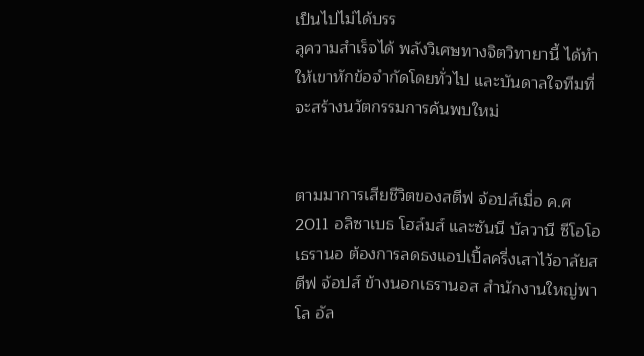เป็นไปไม่ได้บรร
ลุความสำเร็จได้ พลังวิเศษทางจิตวิทายานี้ ได้ทำให้เขาหักข้อจำกัดโดยทั่วไป และบันดาลใจทีมที่จะสร้างนวัตกรรมการค้นพบใหม่


ตามมาการเสียชีวิตของสตีฟ จ้อปส์เมื่อ ค.ศ 2011 อลิซาเบธ โฮล์มส์ และซันนี บัลวานี ซีโอโอ เธรานอ ต้องการลดธงแอปเปิ้ลครี่งเสาไว้อาลัยสตีฟ จ้อปส์ ข้างนอกเธรานอส สำนักงานใหญ่พาโล อัล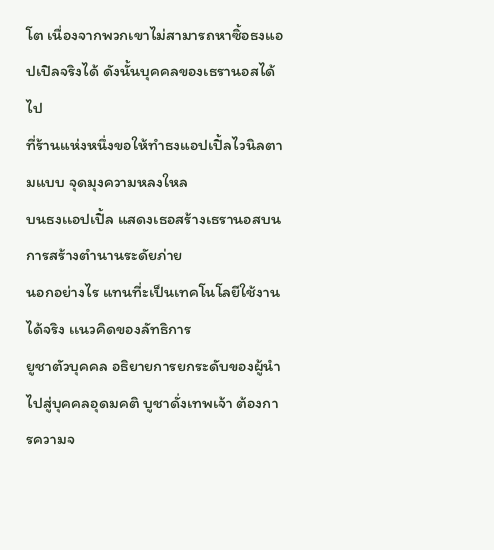โต เนื่องจากพวกเขาไม่สามารถหาซิ้อธงแอปเปิลจริงได้ ดังนั้นบุคคลของเธรานอสได้ไป
ที่ร้านแห่งหนึ่งขอให้ทำธงแอปเปิ้ลไวนิลตามแบบ จุดมุงความหลงใหล
บนธงเเอปเปิ้ล แสดงเธอสร้างเธรานอสบนการสร้างตำนานระดัยภ่าย
นอกอย่างไร แทนที่ะเป็นเทคโนโลยีใช้งานได้จริง เเนวคิดของลัทธิการ
ยูชาตัวบุคคล อธิยายการยกระดับของผู้นำ ไปสู่บุคคลอุดมคติ บูชาดั่งเทพเจ้า ต้องการความจ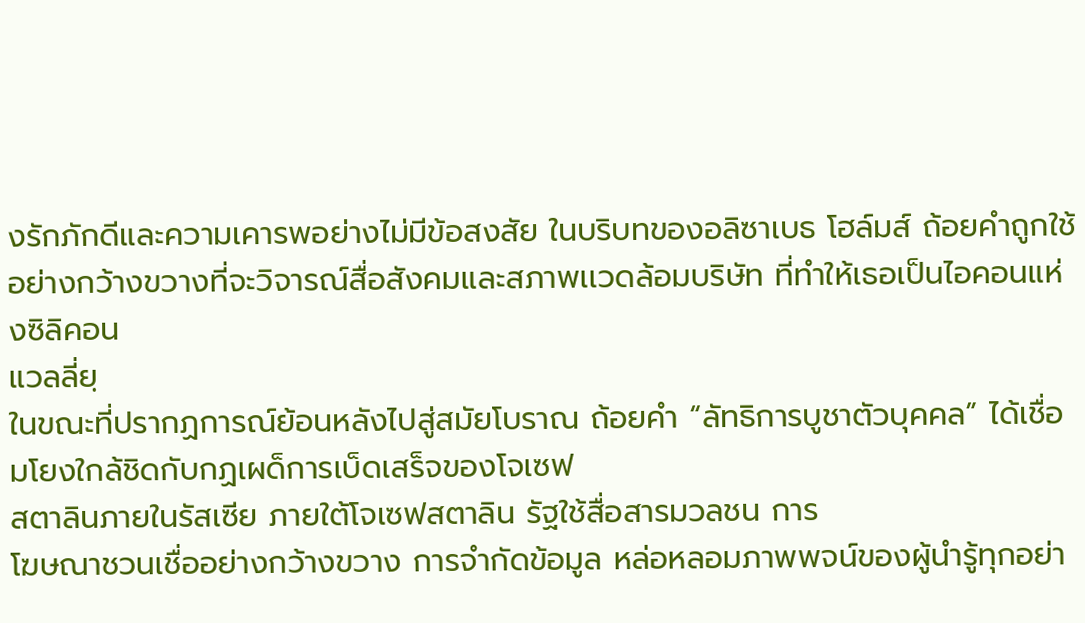งรักภักดีและความเคารพอย่างไม่มีข้อสงสัย ในบริบทของอลิซาเบธ โฮล์มส์ ถ้อยคำถูกใช้อย่างกว้างขวางที่จะวิจารณ์สื่อสังคมและสภาพเเวดล้อมบริษัท ที่ทำให้เธอเป็นไอคอนแห่งซิลิคอน
แวลลี่ยฺ
ในขณะที่ปรากฏการณ์ย้อนหลังไปสู่สมัยโบราณ ถ้อยคำ “ลัทธิการบูชาตัวบุคคล” ได้เชื่อมโยงใกล้ชิดกับกฏเผด็การเบ็ดเสร็จของโจเซฟ
สตาลินภายในรัสเซีย ภายใต้โจเซฟสตาลิน รัฐใช้สื่อสารมวลชน การ
โฆษณาชวนเชื่ออย่างกว้างขวาง การจำกัดข้อมูล หล่อหลอมภาพพจน์ของผู้นำรู้ทุกอย่า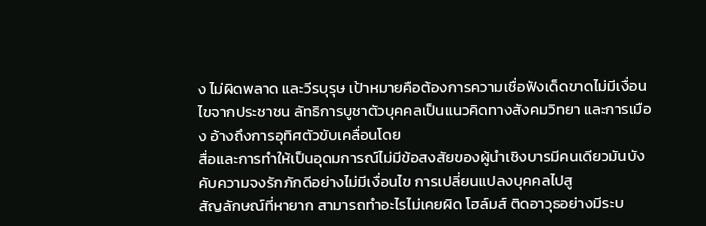ง ไม่ผิดพลาด และวีรบุรุษ เป้าหมายคือต้องการความเชื่อฟังเด็ดขาดไม่มีเงื่อนไขจากประชาชน ลัทธิการบูชาตัวบุคคลเป็นแนวคิดทางสังคมวิทยา และการเมือง อ้างถึงการอุทิศตัวขับเคลื่อนโดย
สื่อและการทำให้เป็นอุดมการณ์ไม่มีข้อสงสัยของผู้นำเชิงบารมีคนเดียวมันบังคับความจงรักภักดีอย่างไม่มีเงื่อนไข การเปลี่ยนแปลงบุคคลไปสู
สัญลักษณ์ที่หายาก สามารถทำอะไรไม่เคยผิด โฮล์มส์ ติดอาวุธอย่างมีระบ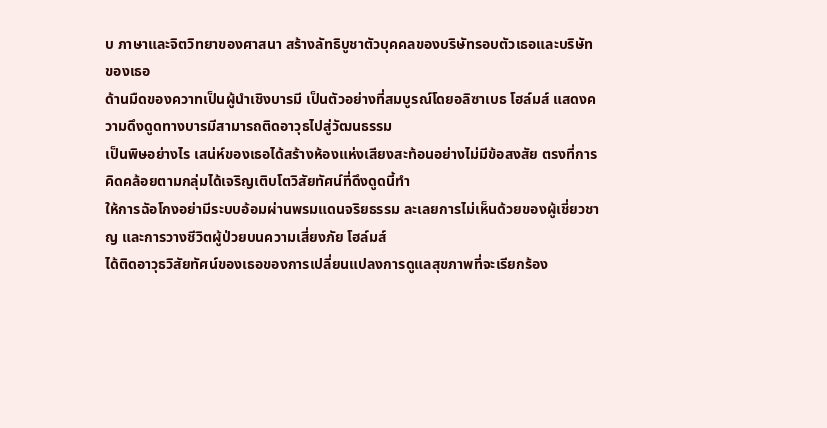บ ภาษาและจิตวิทยาของศาสนา สร้างลัทธิบูชาตัวบุคคลของบริษัทรอบตัวเธอและบริษัทของเธอ
ด้านมืดของควาทเป็นผู้นำเชิงบารมี เป็นตัวอย่างที่สมบูรณ์โดยอลิซาเบธ โฮล์มส์ แสดงความดึงดูดทางบารมีสามารถติดอาวุธไปสู่วัฒนธรรม
เป็นพิษอย่างไร เสน่ห์ของเธอได้สร้างห้องแห่งเสียงสะท้อนอย่างไม่มีข้อสงสัย ตรงที่การคิดคล้อยตามกลุ่มได้เจริญเติบโตวิสัยทัศน์ที่ดึงดูดนี้ทำ
ให้การฉัอโกงอย่ามีระบบอ้อมผ่านพรมแดนจริยธรรม ละเลยการไม่เห็นด้วยของผู้เชี่ยวชาญ และการวางชีวิตผู้ป่วยบนความเสี่ยงภัย โฮล์มส์
ได้ติดอาวุธวิสัยทัศน์ของเธอของการเปลี่ยนแปลงการดูแลสุขภาพที่จะเรียกร้อง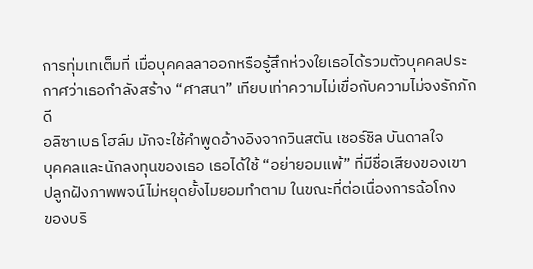การทุ่มเทเต็มที่ เมื่อบุคคลลาออกหรือรู้สึกห่วงใยเธอได้รวมตัวบุคคลประกาศว่าเธอกำลังสร้าง “ศาสนา” เทียบเท่าความไม่เขื่อกับความไม่จงรักภักดี
อลิซาเบธ โฮล์ม มักจะใช้คำพูดอ้างอิงจากวินสตัน เชอร์ชิล บันดาลใจ
บุคคลและนักลงทุนของเธอ เธอได้ใช้ “อย่ายอมแพ้” ที่มีชื่อเสียงของเขา
ปลูกฝังภาพพจน์ไม่หยุดยั้งไมยอมทำตาม ในขณะที่ต่อเนื่องการฉ้อโกง
ของบริ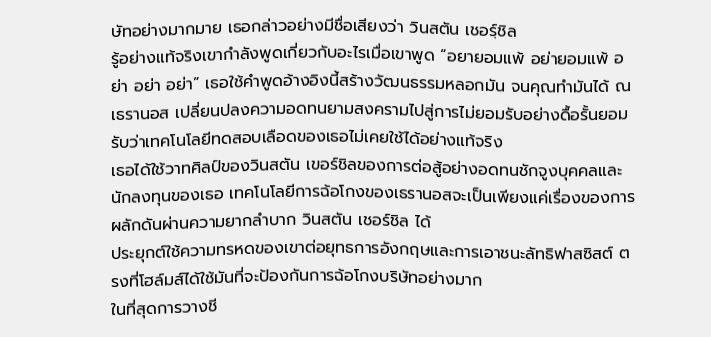ษัทอย่างมากมาย เธอกล่าวอย่างมีชื่อเสียงว่า วินสตัน เชอรฺ์ชิล
รู้อย่างแท้จริงเขากำลังพูดเกี่ยวกับอะไรเมื่อเขาพูด “อยายอมแพ้ อย่ายอมแพ้ อย่า อย่า อย่า” เธอใช้คำพูดอ้างอิงนี้สร้างวัฒนธรรมหลอกมัน จนคุณทำมันได้ ณ เธรานอส เปลี่ยนปลงความอดทนยามสงครามไปสู่การไม่ยอมรับอย่างดื้อรั้นยอมรับว่าเทคโนโลยีทดสอบเลือดของเธอไม่เคยใช้ได้อย่างแท้จริง
เธอได้ใช้วาทศิลป์ของวินสตัน เขอร์ชิลของการต่อสู้อย่างอดทนชักจูงบุคคลและนักลงทุนของเธอ เทคโนโลยีการฉ้อโกงของเธรานอสจะเป็นเพียงแค่เรื่องของการผลักดันผ่านความยากลำบาก วินสตัน เชอร์ชิล ได้
ประยุกต์ใช้ความทรหดของเขาต่อยุทธการอังกฤษและการเอาชนะลัทธิฟาสซิสต์ ตรงที่โฮล์มส์ได้ใช้มันที่จะป้องกันการฉ้อโกงบริษัทอย่างมาก
ในที่สุดการวางชี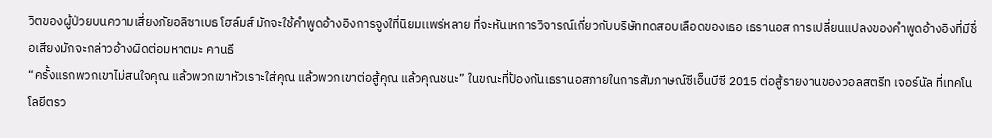วิตของผู้ป่วยบนความเสี่ยงภัยอลิซาเบธ โฮล์มส์ มักจะใช้คำพูดอ้างอิงการจูงใที่นิยมเเพร่หลาย ที่จะหันเหการวิจารณ์เกี่ยวกับบริษัททดสอบเลือดของเธอ เธรานอส การเปลี่ยนแปลงของคำพูดอ้างอิงที่มีชื่อเสียงมักจะกล่าวอ้างผิดต่อมหาตมะ คานธี
“ครั้งแรกพวกเขาไม่สนใจคุณ แล้วพวกเขาหัวเราะใส่คุณ แล้วพวกเขาต่อสู้คุณ แล้วคุณชนะ” ในขณะที่ป้องกันเธรานอสภายในการสัมภาษณ์ซีเอ็นบีซี 2015 ต่อสู้รายงานของวอลสตรีท เจอร์นัล ที่เทคโนโลยีตรว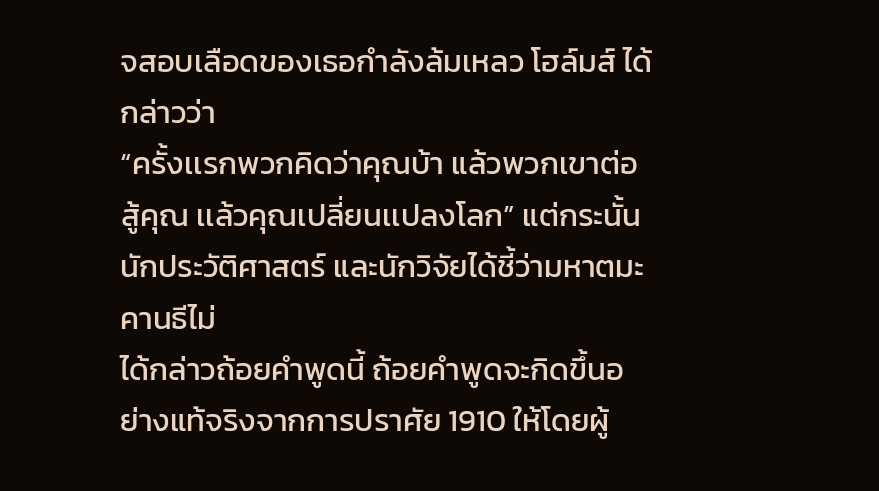จสอบเลือดของเธอกำลังล้มเหลว โฮล์มส์ ได้กล่าวว่า
“ครั้งเเรกพวกคิดว่าคุณบ้า แล้วพวกเขาต่อสู้คุณ เเล้วคุณเปลี่ยนเเปลงโลก” แต่กระนั้นนักประวัติศาสตร์ และนักวิจัยได้ชี้ว่ามหาตมะ คานธีไม่
ได้กล่าวถ้อยคำพูดนี้ ถ้อยคำพูดจะกิดขึ้นอย่างแท้จริงจากการปราศัย 1910 ให้โดยผู้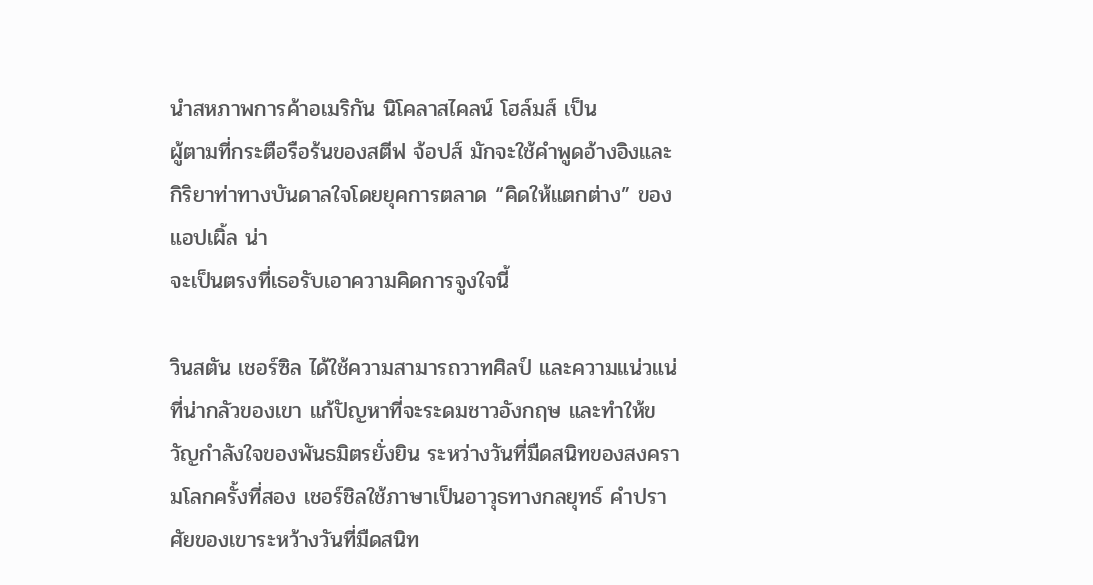นำสหภาพการค้าอเมริกัน นิโคลาสไคลน์ โฮล์มส์ เป็น
ผู้ตามที่กระตือรือร้นของสตีฟ จ้อปส์ มักจะใช้คำพูดอ้างอิงและกิริยาท่าทางบันดาลใจโดยยุคการตลาด “คิดให้แตกต่าง” ของแอปเผิ้ล น่า
จะเป็นตรงที่เธอรับเอาความคิดการจูงใจนี้

วินสตัน เชอร์ซิล ได้ใช้ความสามารถวาทศิลป์ และความแน่วแน่ที่น่ากลัวของเขา แก้ปัญหาที่จะระดมชาวอังกฤษ และทำให้ขวัญกำลังใจของพันธมิตรยั่งยิน ระหว่างวันที่มืดสนิทของสงครามโลกครั้งที่สอง เชอร์ชิลใช้ภาษาเป็นอาวุธทางกลยุทธ์ คำปราศัยของเขาระหว้างวันที่มืดสนิท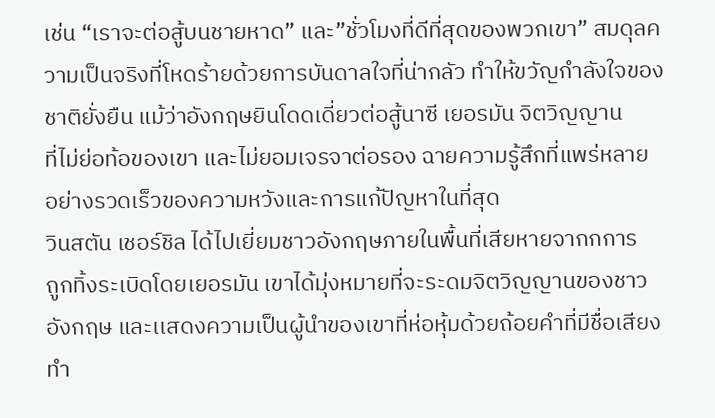เช่น “เราจะต่อสู้บนชายหาด” และ”ชั่วโมงที่ดีที่สุดของพวกเขา” สมดุลความเป็นจริงที่โหดร้ายด้วยการบันดาลใจที่น่ากลัว ทำให้ขวัญกำลังใจของชาติยั่งยืน แม้ว่าอังกฤษยินโดดเดี่ยวต่อสู้นาซี เยอรมัน จิตวิญญาน
ที่ไม่ย่อท้อของเขา และไม่ยอมเจรจาต่อรอง ฉายความรู้สึกที่แพร่หลาย
อย่างรวดเร็วของความหวังและการแก้ปัญหาในที่สุด
วินสตัน เชอร์ชิล ได้ไปเยี่ยมชาวอังกฤษภายในพื้นที่เสียหายจากกการ
ถูกทิ้งระเบิดโดยเยอรมัน เขาได้มุ่งหมายที่จะระดมจิตวิญญานของชาว
อังกฤษ และเเสดงความเป็นผู้นำของเขาที่ห่อหุ้มด้วยถ้อยคำที่มีชื่อเสียง ทำ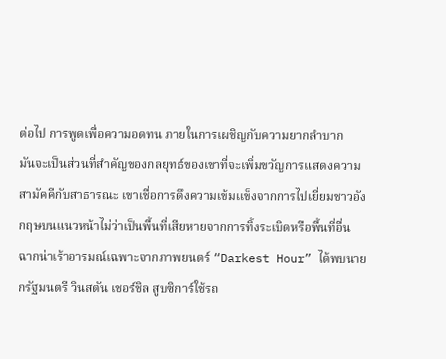ต่อไป การพูดเพื่อความอดทน ภายในการเผชิญกับความยากลำบาก
มันจะเป็นส่วนที่สำคัญของกลยุทธ์ของเขาที่จะเพิ่มขวัญการแสดงความสามัคคีกับสาธารณะ เขาเชื่อการดึงความเข้มเเข็งจากการไปเยี่ยมชาวอังกฤษบนแนวหน้าไม่ว่าเป็นพื้นที่เสียหายจากการทิ้งระเบิดหรือพื้นที่อื่น
ฉากน่าเร้าอารมณ์เฉพาะจากภาพยนตร์ “Darkest Hour” ได้พบนายกรัฐมนตรี วินสตัน เชอร์ชิล สูบซิการ์ใช้รถ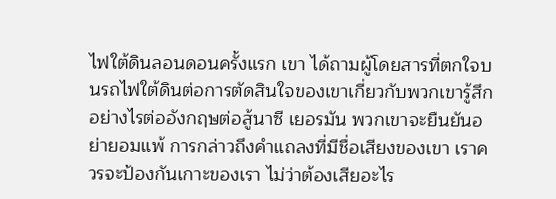ไฟใต้ดินลอนดอนครั้งแรก เขา ได้ถามผู้โดยสารที่ตกใจบนรถไฟใต้ดินต่อการตัดสินใจของเขาเกี่ยวกับพวกเขารู้สึกอย่างไรต่ออังกฤษต่อสู้นาซี เยอรมัน พวกเขาจะยืนยันอย่ายอมแพ้ การกล่าวถึงคำแถลงที่มีชื่อเสียงของเขา เราควรจะป้องกันเกาะของเรา ไม่ว่าต้องเสียอะไร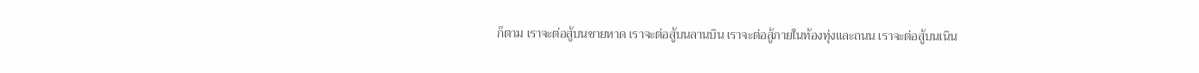ก็ตาม เราจะต่อสู้บนชายหาด เราจะต่อสู้บนลานบิน เราจะต่อสู้ภายในท้องทุ่งและถนน เราจะต่อสู้บนเนิน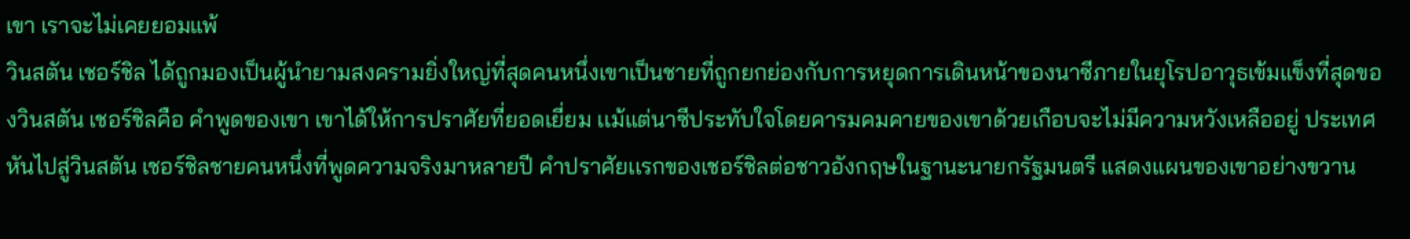เขา เราจะไม่เคยยอมแพ้
วินสตัน เชอร์ชิล ได้ถูกมองเป็นผู้นำยามสงครามยิ่งใหญ่ที่สุดคนหนึ่งเขาเป็นชายที่ถูกยกย่องกับการหยุดการเดินหน้าของนาซีภายในยุโรปอาวุธเข้มแข็งที่สุดของวินสตัน เชอร์ชิลคือ คำพูดของเขา เขาได้ให้การปราศัยที่ยอดเยี่ยม เเม้แต่นาซีประทับใจโดยคารมคมคายของเขาด้วยเกือบจะไม่มีความหวังเหลืออยู่ ประเทศหันไปสู่วินสตัน เชอร์ชิลชายคนหนึ่งที่พูดความจริงมาหลายปี คำปราศัยเเรกของเชอร์ชิลต่อชาวอังกฤษในฐานะนายกรัฐมนตรี แสดงแผนของเขาอย่างขวาน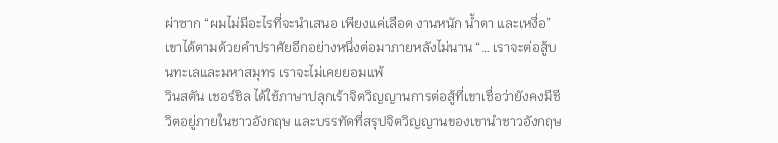ผ่าซาก “ผมไม่มีอะไรที่จะนำเสนอ เพียงแค่เลือด งานหนัก น้ำตา และเหงื่อ” เขาได้ตามด้วยคำปราศัยอีกอย่างหนึ่งต่อมาภายหลังไม่นาน “… เราจะต่อสู้บนทะเลและมหาสมุทร เราจะไม่เคยยอมแพ้
วินสตัน เชอร์ชิล ได้ใช้ภาษาปลุกเร้าจิตวิญญานการต่อสู้ที่เขาเชื่อว่ายังคงมีชีวิตอยู่ภายในชาวอังกฤษ และบรรทัดที่สรุปจิตวิญญานของเขานำชาวอังกฤษ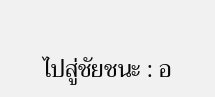ไปสู่ชัยชนะ : อ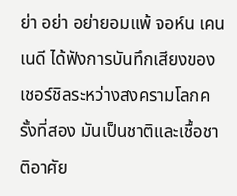ย่า อย่า อย่ายอมแพ้ จอห์น เคนเนดี ได้ฟังการบันทึกเสียงของเชอร์ชิลระหว่างสงครามโลกครั้งที่สอง มันเป็นชาติและเชื้อชาติอาศัย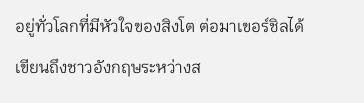อยู่ทั่วโลกที่มีหัวใจของสิงโต ต่อมาเขอร์ชิลได้เขียนถึงชาวอังกฤษระหว่างส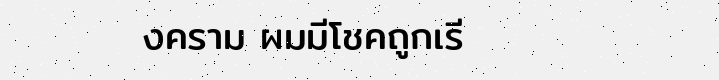งคราม ผมมีโชคถูกเรี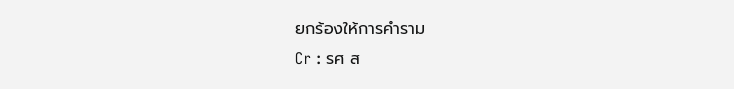ยกร้องให้การคำราม
Cr : รศ ส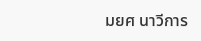มยศ นาวีการ